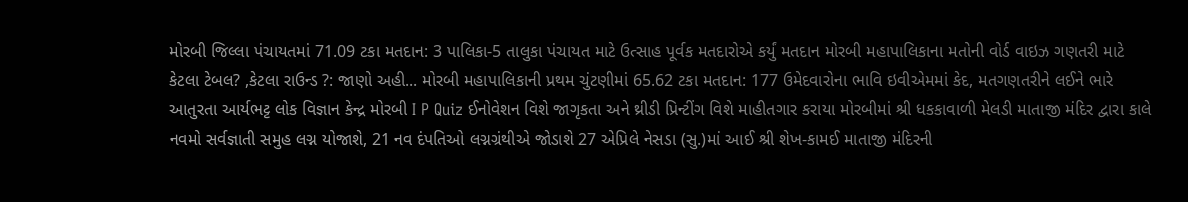મોરબી જિલ્લા પંચાયતમાં 71.09 ટકા મતદાન: 3 પાલિકા-5 તાલુકા પંચાયત માટે ઉત્સાહ પૂર્વક મતદારોએ કર્યું મતદાન મોરબી મહાપાલિકાના મતોની વોર્ડ વાઇઝ ગણતરી માટે કેટલા ટેબલ? ,કેટલા રાઉન્ડ ?: જાણો અહી... મોરબી મહાપાલિકાની પ્રથમ ચુંટણીમાં 65.62 ટકા મતદાન: 177 ઉમેદવારોના ભાવિ ઇવીએમમાં કેદ, મતગણતરીને લઈને ભારે આતુરતા આર્યભટ્ટ લોક વિજ્ઞાન કેન્દ્ર મોરબી I P Quiz ઈનોવેશન વિશે જાગૃકતા અને થ્રીડી પ્રિન્ટીંગ વિશે માહીતગાર કરાયા મોરબીમાં શ્રી ધકકાવાળી મેલડી માતાજી મંદિર દ્વારા કાલે નવમો સર્વજ્ઞાતી સમુહ લગ્ન યોજાશે, 21 નવ દંપતિઓ લગ્નગ્રંથીએ જોડાશે 27 એપ્રિલે નેસડા (સુ.)માં આઈ શ્રી શેખ-કામઈ માતાજી મંદિરની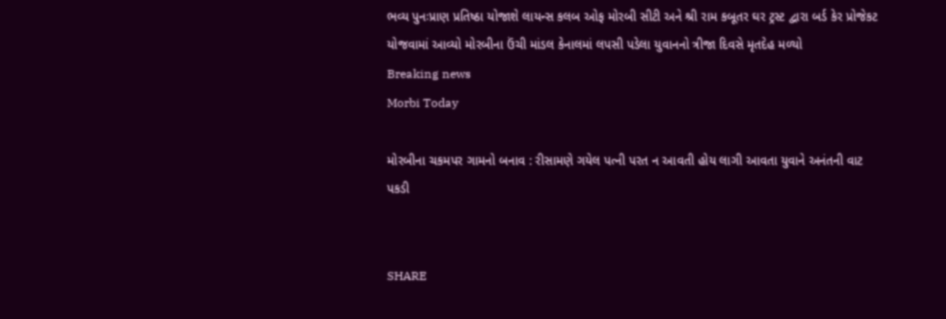ભવ્ય પુનઃપ્રાણ પ્રતિષ્ઠા યોજાશે લાયન્સ કલબ ઓફ મોરબી સીટી અને શ્રી રામ કબૂતર ઘર ટ્રસ્ટ દ્વારા બર્ડ કેર પ્રોજેકટ યોજવામાં આવ્યો મોરબીના ઉંચી માંડલ કેનાલમાં લપસી પડેલા યુવાનનો ત્રીજા દિવસે મૃતદેહ મળ્યો
Breaking news
Morbi Today

મોરબીના ચકમપર ગામનો બનાવ : રીસામણે ગયેલ પત્ની પરત ન આવતી હોય લાગી આવતા યુવાને અનંતની વાટ પકડી


SHARE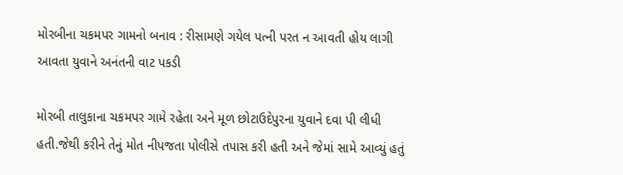મોરબીના ચકમપર ગામનો બનાવ : રીસામણે ગયેલ પત્ની પરત ન આવતી હોય લાગી આવતા યુવાને અનંતની વાટ પકડી

મોરબી તાલુકાના ચકમપર ગામે રહેતા અને મૂળ છોટાઉદેપુરના યુવાને દવા પી લીધી હતી.જેથી કરીને તેનું મોત નીપજતા પોલીસે તપાસ કરી હતી અને જેમાં સામે આવ્યું હતું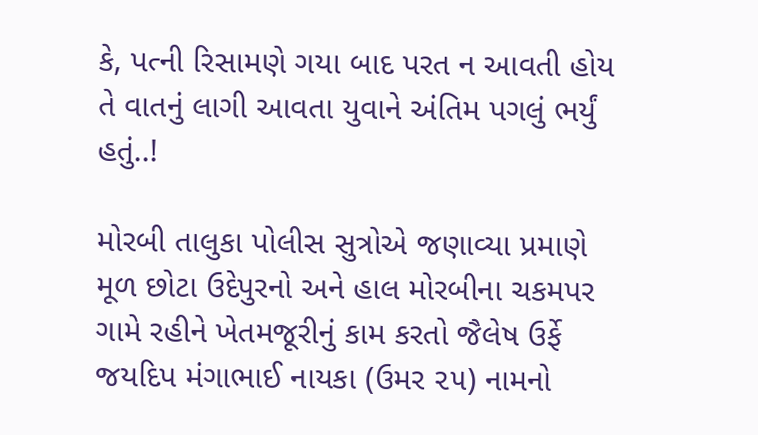કે, પત્ની રિસામણે ગયા બાદ પરત ન આવતી હોય તે વાતનું લાગી આવતા યુવાને અંતિમ પગલું ભર્યું હતું..!

મોરબી તાલુકા પોલીસ સુત્રોએ જણાવ્યા પ્રમાણે મૂળ છોટા ઉદેપુરનો અને હાલ મોરબીના ચકમપર ગામે રહીને ખેતમજૂરીનું કામ કરતો જૈલેષ ઉર્ફે જયદિપ મંગાભાઈ નાયકા (ઉમર ૨૫) નામનો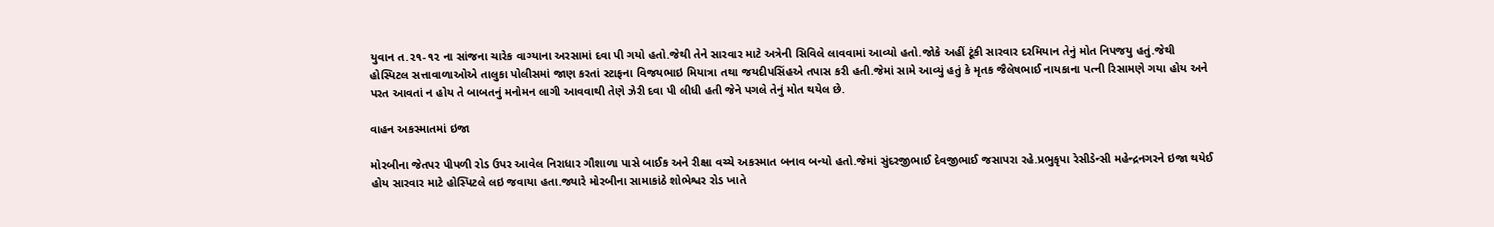યુવાન ત.૨૧-૧૨ ના સાંજના ચારેક વાગ્યાના અરસામાં દવા પી ગયો હતો.જેથી તેને સારવાર માટે અત્રેની સિવિલે લાવવામાં આવ્યો હતો.જોકે અહીં ટૂંકી સારવાર દરમિયાન તેનું મોત નિપજયુ હતું.જેથી હોસ્પિટલ સત્તાવાળાઓએ તાલુકા પોલીસમાં જાણ કરતાં સ્ટાફના વિજયભાઇ મિયાત્રા તથા જયદીપસિંહએ તપાસ કરી હતી.જેમાં સામે આવ્યું હતું કે મૃતક જૈલેષભાઈ નાયકાના પત્ની રિસામણે ગયા હોય અને પરત આવતાં ન હોય તે બાબતનું મનોમન લાગી આવવાથી તેણે ઝેરી દવા પી લીધી હતી જેને પગલે તેનું મોત થયેલ છે.

વાહન અકસ્માતમાં ઇજા

મોરબીના જેતપર પીપળી રોડ ઉપર આવેલ નિરાધાર ગૌશાળા પાસે બાઈક અને રીક્ષા વચ્ચે અકસ્માત બનાવ બન્યો હતો.જેમાં સુંદરજીભાઈ દેવજીભાઈ જસાપરા રહે.પ્રભુકૃપા રેસીડેન્સી મહેન્દ્રનગરને ઇજા થયેઈ હોય સારવાર માટે હોસ્પિટલે લઇ જવાયા હતા.જ્યારે મોરબીના સામાકાંઠે શોભેશ્વર રોડ ખાતે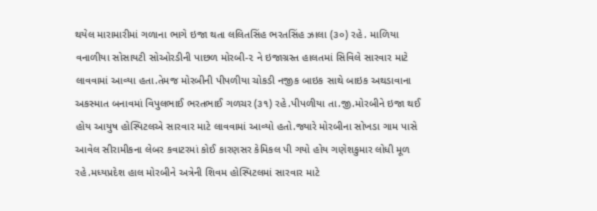થયેલ મારામારીમાં ગળાના ભાગે ઇજા થતા લલિતસિંહ ભરતસિંહ ઝાલા (૩૦) રહે. માળિયા વનાળીયા સોસાયટી સોઓરડીની પાછળ મોરબી-૨ ને ઇજાગ્રસ્ત હાલતમાં સિવિલે સારવાર માટે લાવવામાં આવ્યા હતા.તેમજ મોરબીની પીપળીયા ચોકડી નજીક બાઇક સાથે બાઇક અથડાવાના અકસ્માત બનાવમાં વિપુલભાઈ ભરતભાઈ ગળચર (૩૧) રહે.પીપળીયા તા.જી.મોરબીને ઇજા થઈ હોય આયુષ હોસ્પિટલએ સારવાર માટે લાવવામાં આવ્યો હતો.જ્યારે મોરબીના સોખડા ગામ પાસે આવેલ સીરામીકના લેબર કવાટરમાં કોઈ કારણસર કેમિકલ પી ગયો હોય ગણેશકુમાર લોધી મૂળ રહે.મધ્યપ્રદેશ હાલ મોરબીને અત્રેની શિવમ હોસ્પિટલમાં સારવાર માટે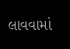લાવવામાં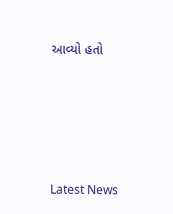આવ્યો હતો






Latest News